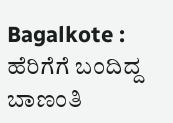Bagalkote : ಹೆರಿಗೆಗೆ ಬಂದಿದ್ದ ಬಾಣಂತಿ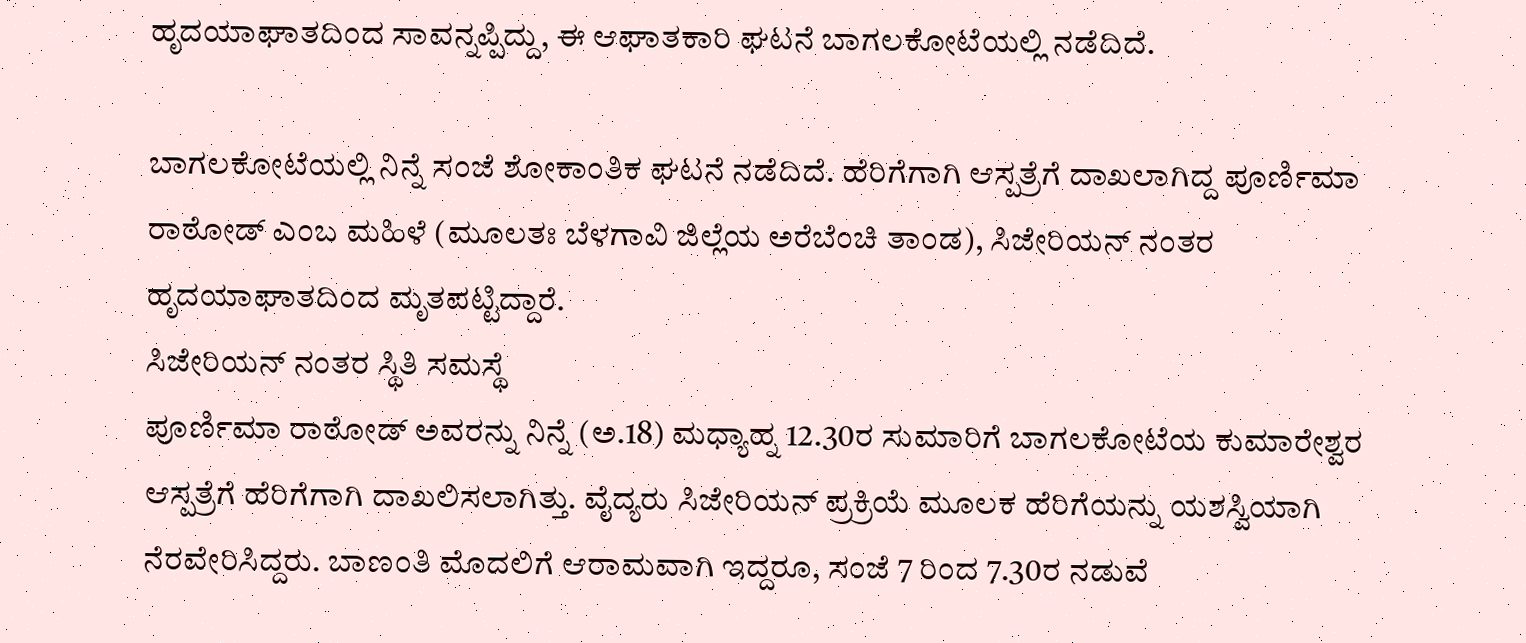ಹೃದಯಾಘಾತದಿಂದ ಸಾವನ್ನಪ್ಪಿದ್ದು, ಈ ಆಘಾತಕಾರಿ ಘಟನೆ ಬಾಗಲಕೋಟೆಯಲ್ಲಿ ನಡೆದಿದೆ.

ಬಾಗಲಕೋಟೆಯಲ್ಲಿ ನಿನ್ನೆ ಸಂಜೆ ಶೋಕಾಂತಿಕ ಘಟನೆ ನಡೆದಿದೆ. ಹೆರಿಗೆಗಾಗಿ ಆಸ್ಪತ್ರೆಗೆ ದಾಖಲಾಗಿದ್ದ ಪೂರ್ಣಿಮಾ ರಾಠೋಡ್ ಎಂಬ ಮಹಿಳೆ (ಮೂಲತಃ ಬೆಳಗಾವಿ ಜಿಲ್ಲೆಯ ಅರೆಬೆಂಚಿ ತಾಂಡ), ಸಿಜೇರಿಯನ್ ನಂತರ ಹೃದಯಾಘಾತದಿಂದ ಮೃತಪಟ್ಟಿದ್ದಾರೆ.
ಸಿಜೇರಿಯನ್ ನಂತರ ಸ್ಥಿತಿ ಸಮಸ್ಥೆ
ಪೂರ್ಣಿಮಾ ರಾಠೋಡ್ ಅವರನ್ನು ನಿನ್ನೆ (ಅ.18) ಮಧ್ಯಾಹ್ನ 12.30ರ ಸುಮಾರಿಗೆ ಬಾಗಲಕೋಟೆಯ ಕುಮಾರೇಶ್ವರ ಆಸ್ಪತ್ರೆಗೆ ಹೆರಿಗೆಗಾಗಿ ದಾಖಲಿಸಲಾಗಿತ್ತು. ವೈದ್ಯರು ಸಿಜೇರಿಯನ್ ಪ್ರಕ್ರಿಯೆ ಮೂಲಕ ಹೆರಿಗೆಯನ್ನು ಯಶಸ್ವಿಯಾಗಿ ನೆರವೇರಿಸಿದ್ದರು. ಬಾಣಂತಿ ಮೊದಲಿಗೆ ಆರಾಮವಾಗಿ ಇದ್ದರೂ, ಸಂಜೆ 7 ರಿಂದ 7.30ರ ನಡುವೆ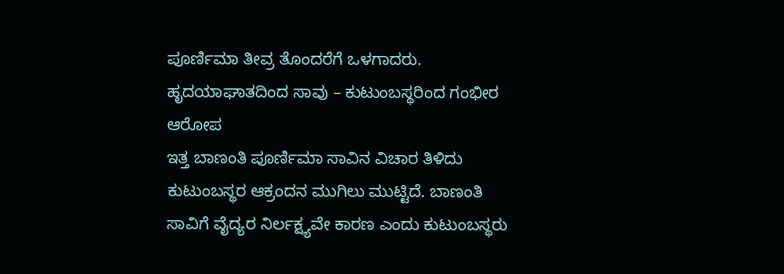ಪೂರ್ಣಿಮಾ ತೀವ್ರ ತೊಂದರೆಗೆ ಒಳಗಾದರು.
ಹೃದಯಾಘಾತದಿಂದ ಸಾವು – ಕುಟುಂಬಸ್ಥರಿಂದ ಗಂಭೀರ ಆರೋಪ
ಇತ್ತ ಬಾಣಂತಿ ಪೂರ್ಣಿಮಾ ಸಾವಿನ ವಿಚಾರ ತಿಳಿದು ಕುಟುಂಬಸ್ಥರ ಆಕ್ರಂದನ ಮುಗಿಲು ಮುಟ್ಟಿದೆ. ಬಾಣಂತಿ ಸಾವಿಗೆ ವೈದ್ಯರ ನಿರ್ಲಕ್ಷ್ಯವೇ ಕಾರಣ ಎಂದು ಕುಟುಂಬಸ್ಥರು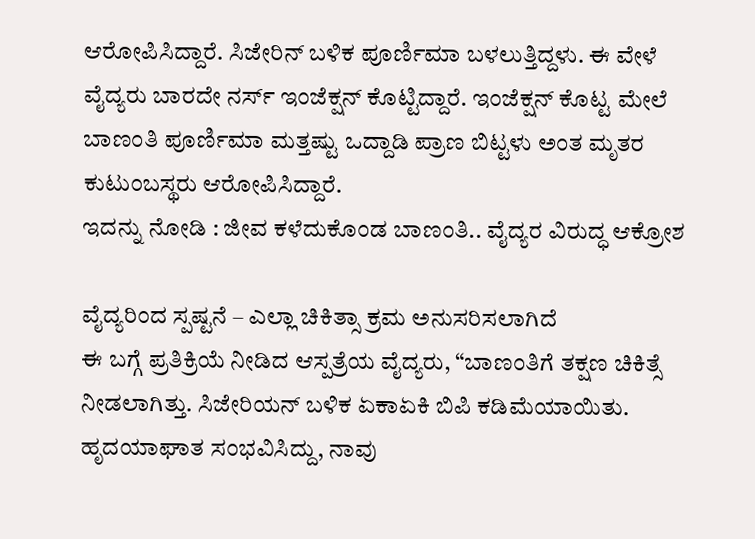ಆರೋಪಿಸಿದ್ದಾರೆ. ಸಿಜೇರಿನ್ ಬಳಿಕ ಪೂರ್ಣಿಮಾ ಬಳಲುತ್ತಿದ್ದಳು. ಈ ವೇಳೆ ವೈದ್ಯರು ಬಾರದೇ ನರ್ಸ್ ಇಂಜೆಕ್ಷನ್ ಕೊಟ್ಟಿದ್ದಾರೆ. ಇಂಜೆಕ್ಷನ್ ಕೊಟ್ಟ ಮೇಲೆ ಬಾಣಂತಿ ಪೂರ್ಣಿಮಾ ಮತ್ತಷ್ಟು ಒದ್ದಾಡಿ ಪ್ರಾಣ ಬಿಟ್ಟಳು ಅಂತ ಮೃತರ ಕುಟುಂಬಸ್ಥರು ಆರೋಪಿಸಿದ್ದಾರೆ.
ಇದನ್ನು ನೋಡಿ : ಜೀವ ಕಳೆದುಕೊಂಡ ಬಾಣಂತಿ.. ವೈದ್ಯರ ವಿರುದ್ಧ ಆಕ್ರೋಶ

ವೈದ್ಯರಿಂದ ಸ್ಪಷ್ಟನೆ – ಎಲ್ಲಾ ಚಿಕಿತ್ಸಾ ಕ್ರಮ ಅನುಸರಿಸಲಾಗಿದೆ
ಈ ಬಗ್ಗೆ ಪ್ರತಿಕ್ರಿಯೆ ನೀಡಿದ ಆಸ್ಪತ್ರೆಯ ವೈದ್ಯರು, “ಬಾಣಂತಿಗೆ ತಕ್ಷಣ ಚಿಕಿತ್ಸೆ ನೀಡಲಾಗಿತ್ತು. ಸಿಜೇರಿಯನ್ ಬಳಿಕ ಏಕಾಏಕಿ ಬಿಪಿ ಕಡಿಮೆಯಾಯಿತು. ಹೃದಯಾಘಾತ ಸಂಭವಿಸಿದ್ದು, ನಾವು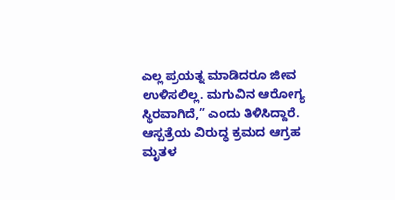ಎಲ್ಲ ಪ್ರಯತ್ನ ಮಾಡಿದರೂ ಜೀವ ಉಳಿಸಲಿಲ್ಲ. ಮಗುವಿನ ಆರೋಗ್ಯ ಸ್ಥಿರವಾಗಿದೆ,” ಎಂದು ತಿಳಿಸಿದ್ದಾರೆ.
ಆಸ್ಪತ್ರೆಯ ವಿರುದ್ಧ ಕ್ರಮದ ಆಗ್ರಹ
ಮೃತಳ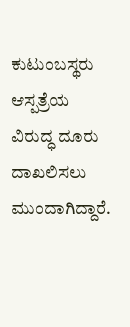ಕುಟುಂಬಸ್ಥರು ಆಸ್ಪತ್ರೆಯ ವಿರುದ್ಧ ದೂರು ದಾಖಲಿಸಲು ಮುಂದಾಗಿದ್ದಾರೆ.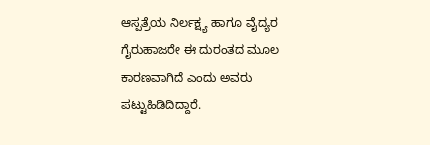ಆಸ್ಪತ್ರೆಯ ನಿರ್ಲಕ್ಷ್ಯ ಹಾಗೂ ವೈದ್ಯರ ಗೈರುಹಾಜರೇ ಈ ದುರಂತದ ಮೂಲ ಕಾರಣವಾಗಿದೆ ಎಂದು ಅವರು ಪಟ್ಟುಹಿಡಿದಿದ್ದಾರೆ.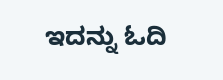ಇದನ್ನು ಓದಿ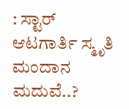: ಸ್ಟಾರ್ ಆಟಗಾರ್ತಿ ಸ್ಮೃತಿ ಮಂದಾನ ಮದುವೆ..?